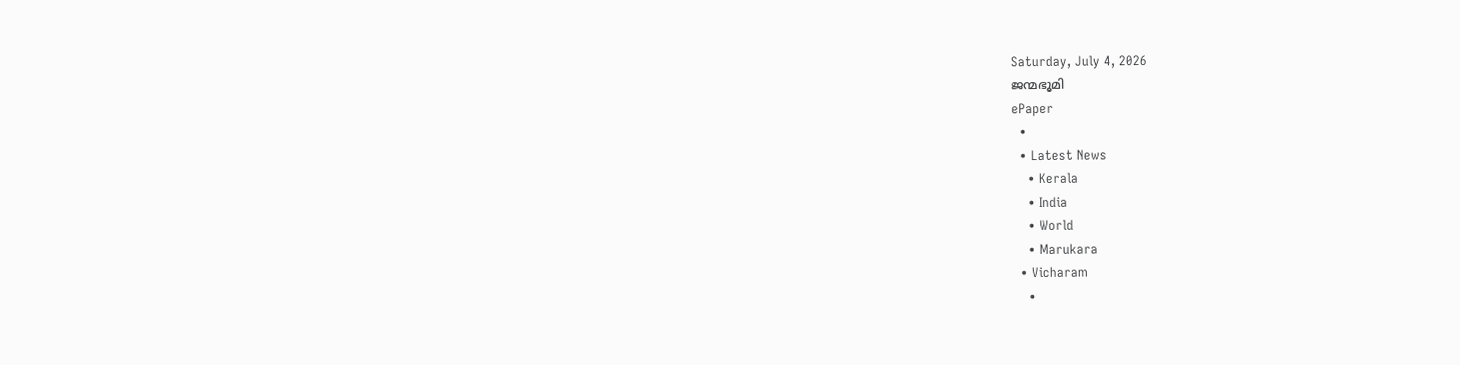Saturday, July 4, 2026
ജന്മഭൂമി
ePaper
  •
  • Latest News
    • Kerala
    • India
    • World
    • Marukara
  • Vicharam
    •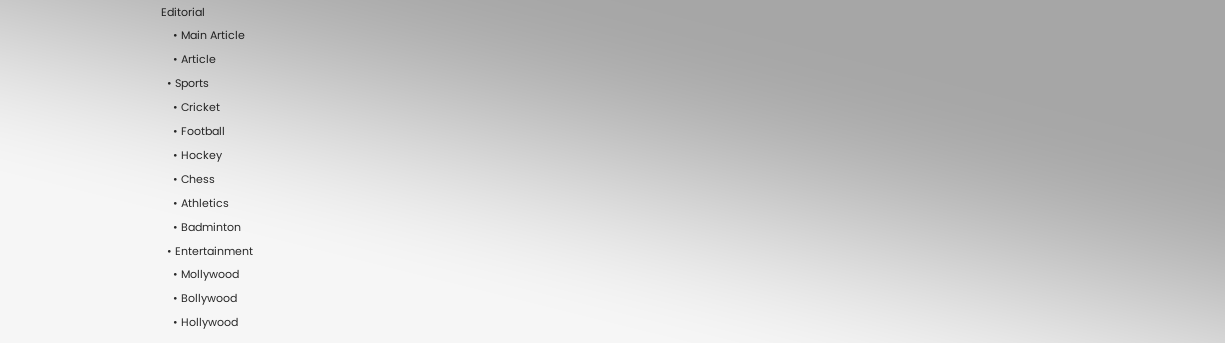Editorial
    • Main Article
    • Article
  • Sports
    • Cricket
    • Football
    • Hockey
    • Chess
    • Athletics
    • Badminton
  • Entertainment
    • Mollywood
    • Bollywood
    • Hollywood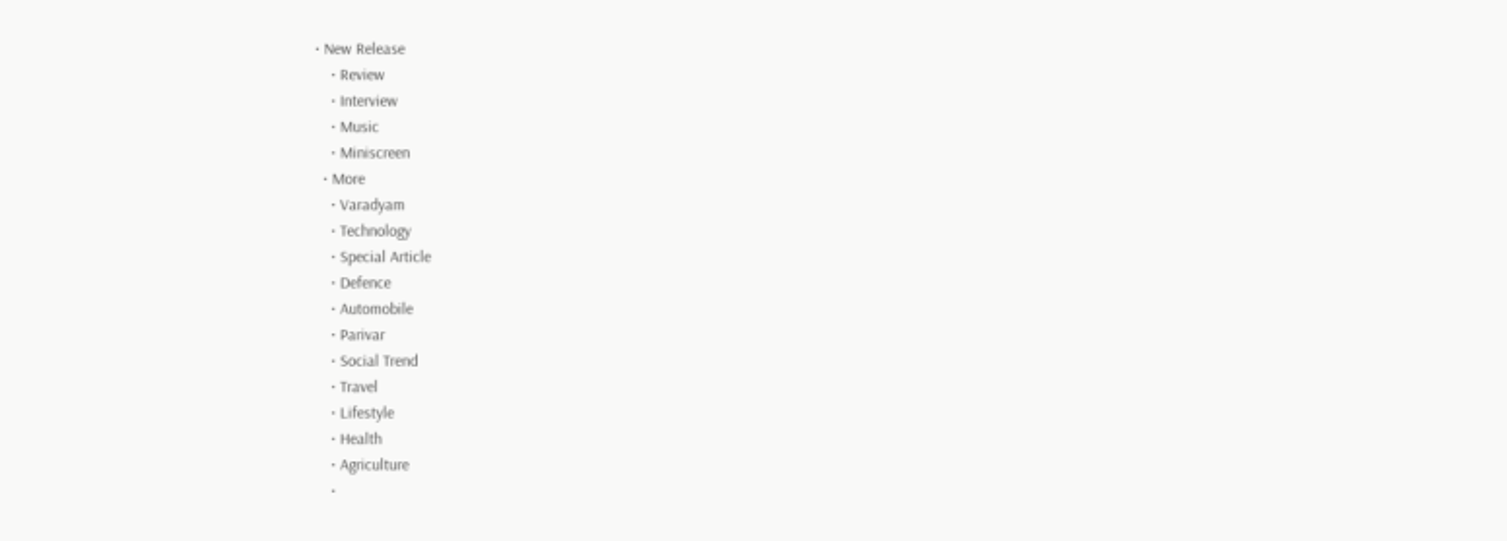• New Release
    • Review
    • Interview
    • Music
    • Miniscreen
  • More
    • Varadyam
    • Technology
    • Special Article
    • Defence
    • Automobile
    • Parivar
    • Social Trend
    • Travel
    • Lifestyle
    • Health
    • Agriculture
    •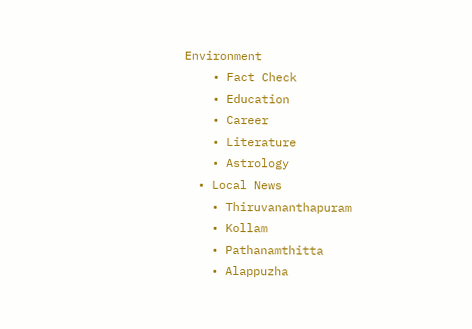Environment
    • Fact Check
    • Education
    • Career
    • Literature
    • Astrology
  • Local News
    • Thiruvananthapuram
    • Kollam
    • Pathanamthitta
    • Alappuzha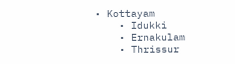• Kottayam
    • Idukki
    • Ernakulam
    • Thrissur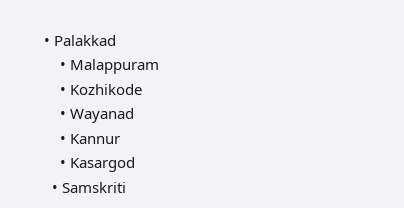• Palakkad
    • Malappuram
    • Kozhikode
    • Wayanad
    • Kannur
    • Kasargod
  • Samskriti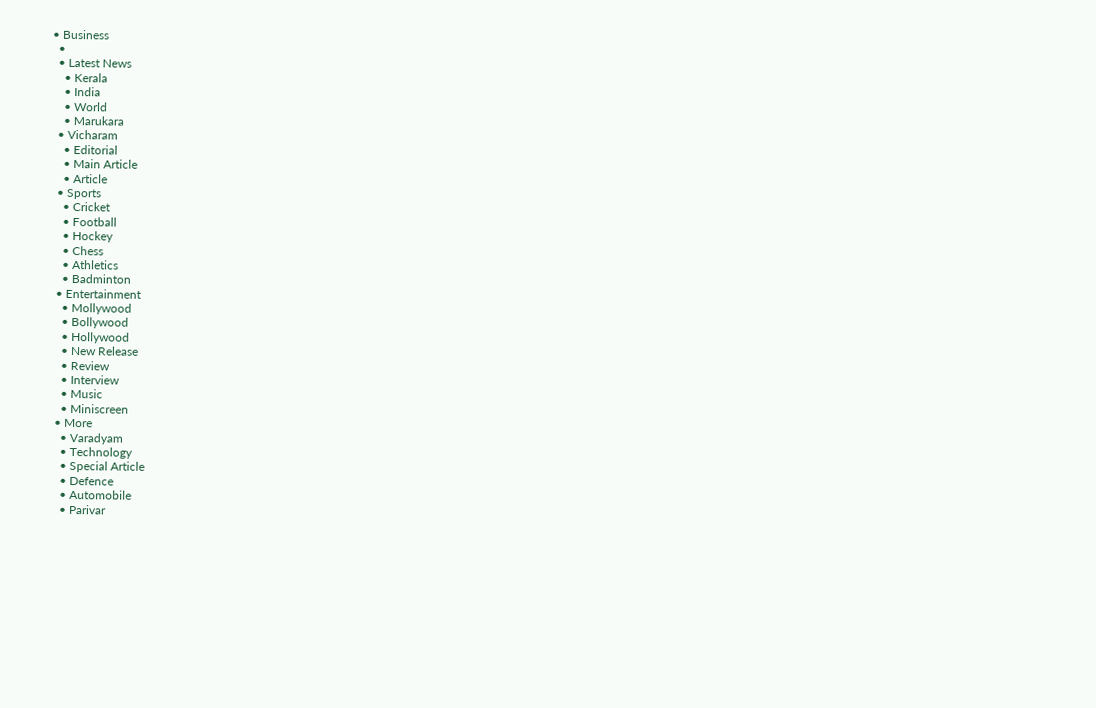• Business
  •
  • Latest News
    • Kerala
    • India
    • World
    • Marukara
  • Vicharam
    • Editorial
    • Main Article
    • Article
  • Sports
    • Cricket
    • Football
    • Hockey
    • Chess
    • Athletics
    • Badminton
  • Entertainment
    • Mollywood
    • Bollywood
    • Hollywood
    • New Release
    • Review
    • Interview
    • Music
    • Miniscreen
  • More
    • Varadyam
    • Technology
    • Special Article
    • Defence
    • Automobile
    • Parivar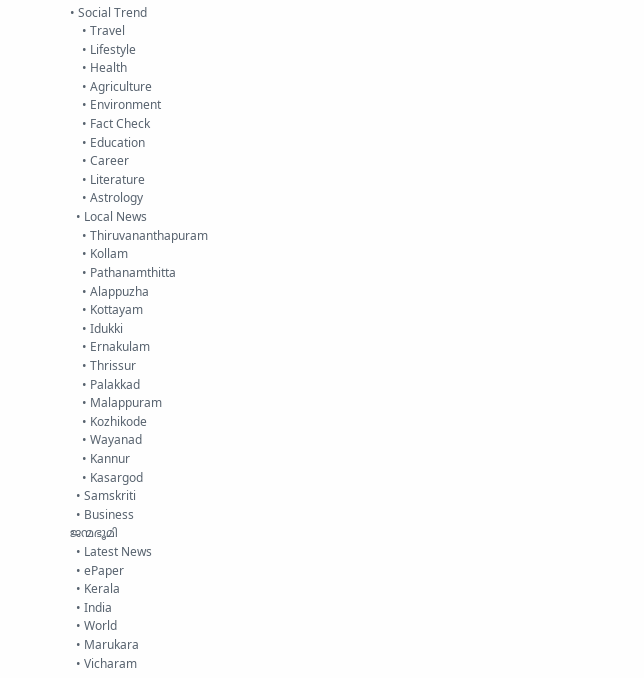• Social Trend
    • Travel
    • Lifestyle
    • Health
    • Agriculture
    • Environment
    • Fact Check
    • Education
    • Career
    • Literature
    • Astrology
  • Local News
    • Thiruvananthapuram
    • Kollam
    • Pathanamthitta
    • Alappuzha
    • Kottayam
    • Idukki
    • Ernakulam
    • Thrissur
    • Palakkad
    • Malappuram
    • Kozhikode
    • Wayanad
    • Kannur
    • Kasargod
  • Samskriti
  • Business
ജന്മഭൂമി
  • Latest News
  • ePaper
  • Kerala
  • India
  • World
  • Marukara
  • Vicharam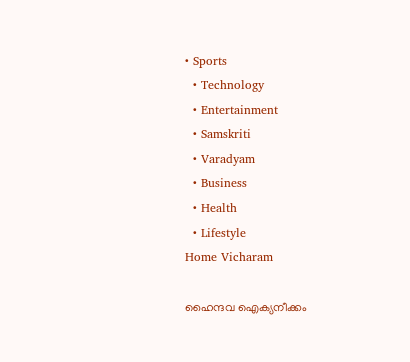• Sports
  • Technology
  • Entertainment
  • Samskriti
  • Varadyam
  • Business
  • Health
  • Lifestyle
Home Vicharam

ഹൈന്ദവ ഐക്യനീക്കം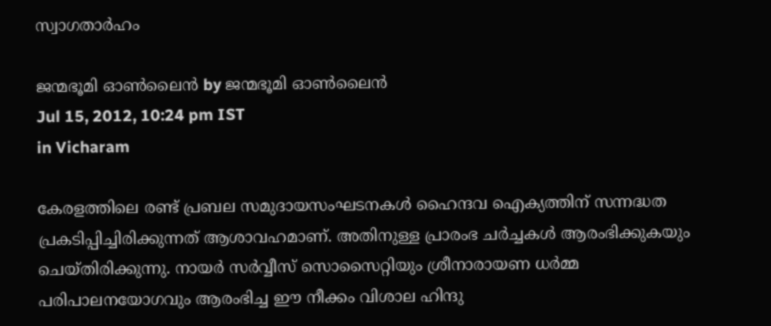സ്വാഗതാര്‍ഹം

ജന്മഭൂമി ഓണ്‍ലൈന്‍ by ജന്മഭൂമി ഓണ്‍ലൈന്‍
Jul 15, 2012, 10:24 pm IST
in Vicharam

കേരളത്തിലെ രണ്ട്‌ പ്രബല സമുദായസംഘടനകള്‍ ഹൈന്ദവ ഐക്യത്തിന്‌ സന്നദ്ധത പ്രകടിപ്പിച്ചിരിക്കുന്നത്‌ ആശാവഹമാണ്‌. അതിനുള്ള പ്രാരംഭ ചര്‍ച്ചകള്‍ ആരംഭിക്കുകയും ചെയ്തിരിക്കുന്നു. നായര്‍ സര്‍വ്വീസ്‌ സൊസൈറ്റിയും ശ്രീനാരായണ ധര്‍മ്മ പരിപാലനയോഗവും ആരംഭിച്ച ഈ നീക്കം വിശാല ഹിന്ദു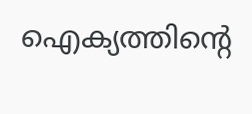ഐക്യത്തിന്റെ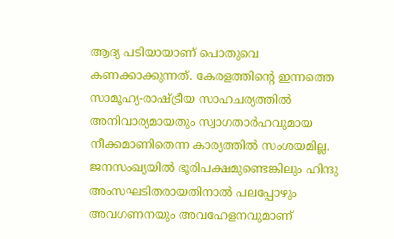ആദ്യ പടിയായാണ്‌ പൊതുവെ കണക്കാക്കുന്നത്‌. കേരളത്തിന്റെ ഇന്നത്തെ സാമൂഹ്യ-രാഷ്‌ട്രീയ സാഹചര്യത്തില്‍ അനിവാര്യമായതും സ്വാഗതാര്‍ഹവുമായ നീക്കമാണിതെന്ന കാര്യത്തില്‍ സംശയമില്ല. ജനസംഖ്യയില്‍ ഭൂരിപക്ഷമുണ്ടെങ്കിലും ഹിന്ദു അംസഘടിതരായതിനാല്‍ പലപ്പോഴും അവഗണനയും അവഹേളനവുമാണ്‌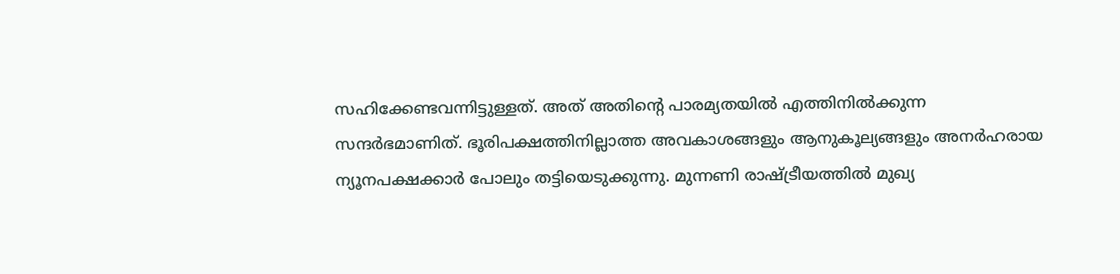സഹിക്കേണ്ടവന്നിട്ടുള്ളത്‌. അത്‌ അതിന്റെ പാരമ്യതയില്‍ എത്തിനില്‍ക്കുന്ന സന്ദര്‍ഭമാണിത്‌. ഭൂരിപക്ഷത്തിനില്ലാത്ത അവകാശങ്ങളും ആനുകൂല്യങ്ങളും അനര്‍ഹരായ ന്യൂനപക്ഷക്കാര്‍ പോലും തട്ടിയെടുക്കുന്നു. മുന്നണി രാഷ്‌ട്രീയത്തില്‍ മുഖ്യ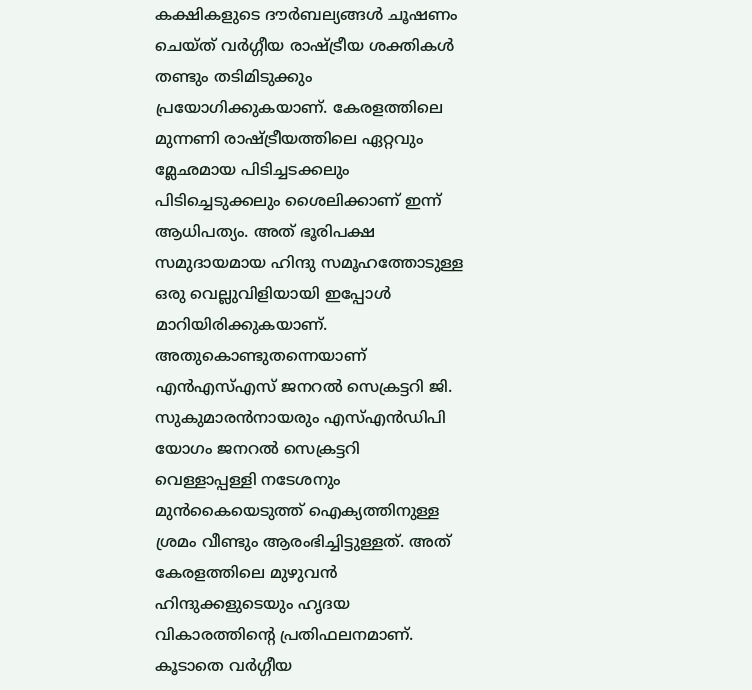കക്ഷികളുടെ ദൗര്‍ബല്യങ്ങള്‍ ചൂഷണം ചെയ്ത്‌ വര്‍ഗ്ഗീയ രാഷ്‌ട്രീയ ശക്തികള്‍ തണ്ടും തടിമിടുക്കും പ്രയോഗിക്കുകയാണ്‌. കേരളത്തിലെ മുന്നണി രാഷ്‌ട്രീയത്തിലെ ഏറ്റവും മ്ലേഛമായ പിടിച്ചടക്കലും പിടിച്ചെടുക്കലും ശൈലിക്കാണ്‌ ഇന്ന്‌ ആധിപത്യം. അത്‌ ഭൂരിപക്ഷ സമുദായമായ ഹിന്ദു സമൂഹത്തോടുള്ള ഒരു വെല്ലുവിളിയായി ഇപ്പോള്‍ മാറിയിരിക്കുകയാണ്‌. അതുകൊണ്ടുതന്നെയാണ്‌ എന്‍എസ്‌എസ്‌ ജനറല്‍ സെക്രട്ടറി ജി. സുകുമാരന്‍നായരും എസ്‌എന്‍ഡിപി യോഗം ജനറല്‍ സെക്രട്ടറി വെള്ളാപ്പള്ളി നടേശനും മുന്‍കൈയെടുത്ത്‌ ഐക്യത്തിനുള്ള ശ്രമം വീണ്ടും ആരംഭിച്ചിട്ടുള്ളത്‌. അത്‌ കേരളത്തിലെ മുഴുവന്‍ ഹിന്ദുക്കളുടെയും ഹൃദയ വികാരത്തിന്റെ പ്രതിഫലനമാണ്‌. കൂടാതെ വര്‍ഗ്ഗീയ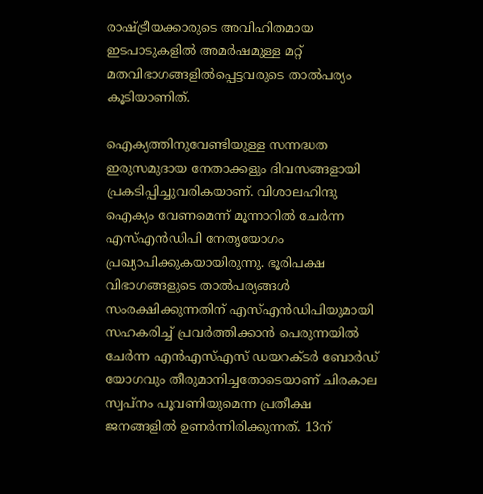രാഷ്‌ട്രീയക്കാരുടെ അവിഹിതമായ ഇടപാടുകളില്‍ അമര്‍ഷമുള്ള മറ്റ്‌ മതവിഭാഗങ്ങളില്‍പ്പെട്ടവരുടെ താല്‍പര്യം കൂടിയാണിത്‌.

ഐക്യത്തിനുവേണ്ടിയുള്ള സന്നദ്ധത ഇരുസമുദായ നേതാക്കളും ദിവസങ്ങളായി പ്രകടിപ്പിച്ചുവരികയാണ്‌. വിശാലഹിന്ദു ഐക്യം വേണമെന്ന്‌ മൂന്നാറില്‍ ചേര്‍ന്ന എസ്‌എന്‍ഡിപി നേതൃയോഗം പ്രഖ്യാപിക്കുകയായിരുന്നു. ഭൂരിപക്ഷ വിഭാഗങ്ങളുടെ താല്‍പര്യങ്ങള്‍ സംരക്ഷിക്കുന്നതിന്‌ എസ്‌എന്‍ഡിപിയുമായി സഹകരിച്ച്‌ പ്രവര്‍ത്തിക്കാന്‍ പെരുന്നയില്‍ ചേര്‍ന്ന എന്‍എസ്‌എസ്‌ ഡയറക്ടര്‍ ബോര്‍ഡ്‌ യോഗവും തീരുമാനിച്ചതോടെയാണ്‌ ചിരകാല സ്വപ്നം പൂവണിയുമെന്ന പ്രതീക്ഷ ജനങ്ങളില്‍ ഉണര്‍ന്നിരിക്കുന്നത്‌. 13ന്‌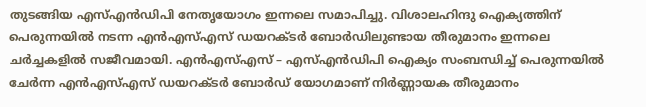തുടങ്ങിയ എസ്‌എന്‍ഡിപി നേതൃയോഗം ഇന്നലെ സമാപിച്ചു. വിശാലഹിന്ദു ഐക്യത്തിന്‌ പെരുന്നയില്‍ നടന്ന എന്‍എസ്‌എസ്‌ ഡയറക്ടര്‍ ബോര്‍ഡിലുണ്ടായ തീരുമാനം ഇന്നലെ ചര്‍ച്ചകളില്‍ സജീവമായി. എന്‍എസ്‌എസ്‌ – എസ്‌എന്‍ഡിപി ഐക്യം സംബന്ധിച്ച്‌ പെരുന്നയില്‍ ചേര്‍ന്ന എന്‍എസ്‌എസ്‌ ഡയറക്ടര്‍ ബോര്‍ഡ്‌ യോഗമാണ്‌ നിര്‍ണ്ണായക തീരുമാനം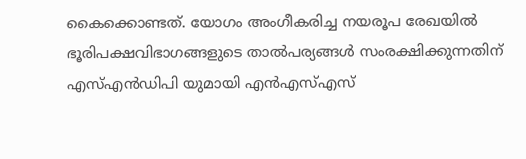കൈക്കൊണ്ടത്‌. യോഗം അംഗീകരിച്ച നയരൂപ രേഖയില്‍ ഭൂരിപക്ഷവിഭാഗങ്ങളുടെ താല്‍പര്യങ്ങള്‍ സംരക്ഷിക്കുന്നതിന്‌ എസ്‌എന്‍ഡിപി യുമായി എന്‍എസ്‌എസ്‌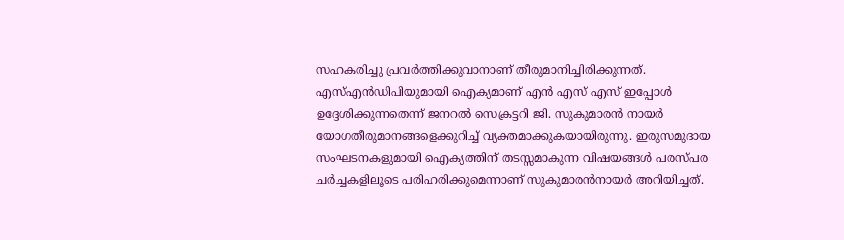സഹകരിച്ചു പ്രവര്‍ത്തിക്കുവാനാണ്‌ തീരുമാനിച്ചിരിക്കുന്നത്‌. എസ്‌എന്‍ഡിപിയുമായി ഐക്യമാണ്‌ എന്‍ എസ്‌ എസ്‌ ഇപ്പോള്‍ ഉദ്ദേശിക്കുന്നതെന്ന്‌ ജനറല്‍ സെക്രട്ടറി ജി. സുകുമാരന്‍ നായര്‍ യോഗതീരുമാനങ്ങളെക്കുറിച്ച്‌ വ്യക്തമാക്കുകയായിരുന്നു. ഇരുസമുദായ സംഘടനകളുമായി ഐക്യത്തിന്‌ തടസ്സമാകുന്ന വിഷയങ്ങള്‍ പരസ്പര ചര്‍ച്ചകളിലൂടെ പരിഹരിക്കുമെന്നാണ്‌ സുകുമാരന്‍നായര്‍ അറിയിച്ചത്‌.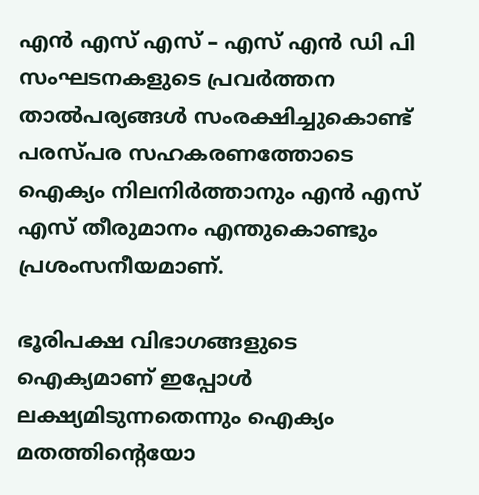എന്‍ എസ്‌ എസ്‌ – എസ്‌ എന്‍ ഡി പി സംഘടനകളുടെ പ്രവര്‍ത്തന താല്‍പര്യങ്ങള്‍ സംരക്ഷിച്ചുകൊണ്ട്‌ പരസ്പര സഹകരണത്തോടെ ഐക്യം നിലനിര്‍ത്താനും എന്‍ എസ്‌ എസ്‌ തീരുമാനം എന്തുകൊണ്ടും പ്രശംസനീയമാണ്‌.

ഭൂരിപക്ഷ വിഭാഗങ്ങളുടെ ഐക്യമാണ്‌ ഇപ്പോള്‍ ലക്ഷ്യമിടുന്നതെന്നും ഐക്യം മതത്തിന്റെയോ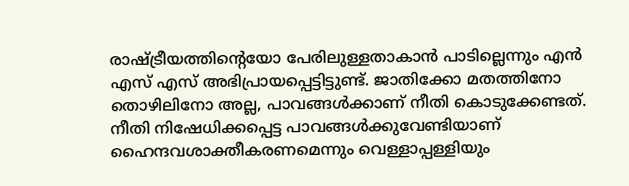രാഷ്‌ട്രീയത്തിന്റെയോ പേരിലുള്ളതാകാന്‍ പാടില്ലെന്നും എന്‍ എസ്‌ എസ്‌ അഭിപ്രായപ്പെട്ടിട്ടുണ്ട്‌. ജാതിക്കോ മതത്തിനോ തൊഴിലിനോ അല്ല, പാവങ്ങള്‍ക്കാണ്‌ നീതി കൊടുക്കേണ്ടത്‌. നീതി നിഷേധിക്കപ്പെട്ട പാവങ്ങള്‍ക്കുവേണ്ടിയാണ്‌ ഹൈന്ദവശാക്തീകരണമെന്നും വെള്ളാപ്പള്ളിയും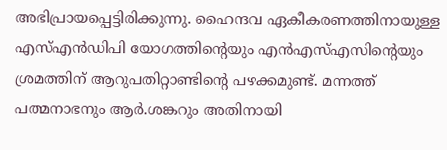അഭിപ്രായപ്പെട്ടിരിക്കുന്നു. ഹൈന്ദവ ഏകീകരണത്തിനായുള്ള എസ്‌എന്‍ഡിപി യോഗത്തിന്റെയും എന്‍എസ്‌എസിന്റെയും ശ്രമത്തിന്‌ ആറുപതിറ്റാണ്ടിന്റെ പഴക്കമുണ്ട്‌. മന്നത്ത്‌ പത്മനാഭനും ആര്‍.ശങ്കറും അതിനായി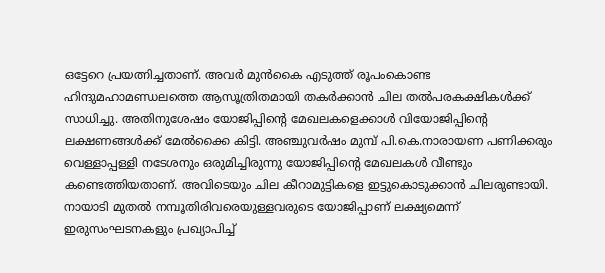ഒട്ടേറെ പ്രയത്നിച്ചതാണ്‌. അവര്‍ മുന്‍കൈ എടുത്ത്‌ രൂപംകൊണ്ട ഹിന്ദുമഹാമണ്ഡലത്തെ ആസൂത്രിതമായി തകര്‍ക്കാന്‍ ചില തല്‍പരകക്ഷികള്‍ക്ക്‌ സാധിച്ചു. അതിനുശേഷം യോജിപ്പിന്റെ മേഖലകളെക്കാള്‍ വിയോജിപ്പിന്റെ ലക്ഷണങ്ങള്‍ക്ക്‌ മേല്‍ക്കൈ കിട്ടി. അഞ്ചുവര്‍ഷം മുമ്പ്‌ പി.കെ.നാരായണ പണിക്കരും വെള്ളാപ്പള്ളി നടേശനും ഒരുമിച്ചിരുന്നു യോജിപ്പിന്റെ മേഖലകള്‍ വീണ്ടും കണ്ടെത്തിയതാണ്‌. അവിടെയും ചില കീറാമുട്ടികളെ ഇട്ടുകൊടുക്കാന്‍ ചിലരുണ്ടായി. നായാടി മുതല്‍ നമ്പൂതിരിവരെയുള്ളവരുടെ യോജിപ്പാണ്‌ ലക്ഷ്യമെന്ന്‌ ഇരുസംഘടനകളും പ്രഖ്യാപിച്ച്‌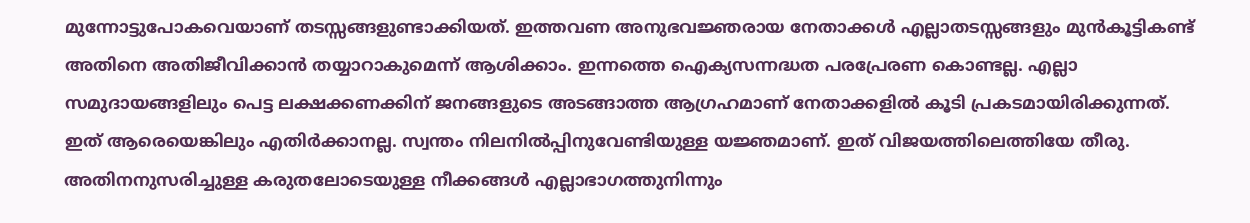മുന്നോട്ടുപോകവെയാണ്‌ തടസ്സങ്ങളുണ്ടാക്കിയത്‌. ഇത്തവണ അനുഭവജ്ഞരായ നേതാക്കള്‍ എല്ലാതടസ്സങ്ങളും മുന്‍കൂട്ടികണ്ട്‌ അതിനെ അതിജീവിക്കാന്‍ തയ്യാറാകുമെന്ന്‌ ആശിക്കാം. ഇന്നത്തെ ഐക്യസന്നദ്ധത പരപ്രേരണ കൊണ്ടല്ല. എല്ലാ സമുദായങ്ങളിലും പെട്ട ലക്ഷക്കണക്കിന്‌ ജനങ്ങളുടെ അടങ്ങാത്ത ആഗ്രഹമാണ്‌ നേതാക്കളില്‍ കൂടി പ്രകടമായിരിക്കുന്നത്‌. ഇത്‌ ആരെയെങ്കിലും എതിര്‍ക്കാനല്ല. സ്വന്തം നിലനില്‍പ്പിനുവേണ്ടിയുള്ള യജ്ഞമാണ്‌. ഇത്‌ വിജയത്തിലെത്തിയേ തീരു. അതിനനുസരിച്ചുള്ള കരുതലോടെയുള്ള നീക്കങ്ങള്‍ എല്ലാഭാഗത്തുനിന്നും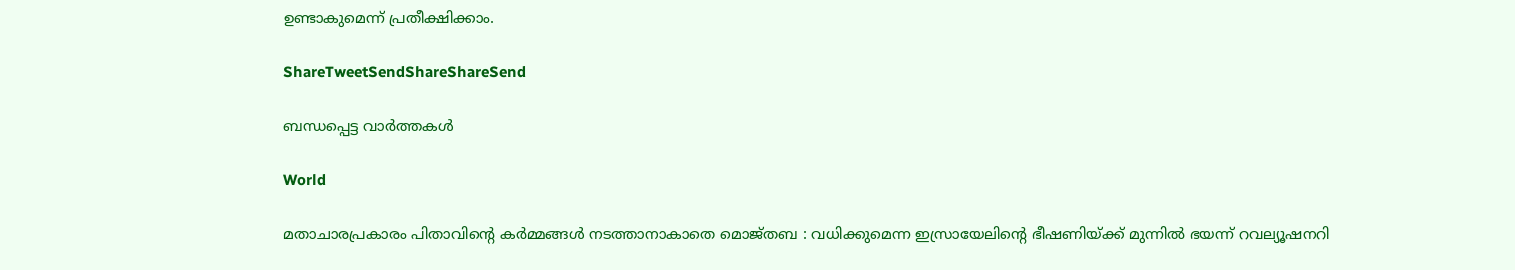ഉണ്ടാകുമെന്ന്‌ പ്രതീക്ഷിക്കാം.

ShareTweetSendShareShareSend

ബന്ധപ്പെട്ട വാര്‍ത്തകള്‍

World

മതാചാരപ്രകാരം പിതാവിന്റെ കർമ്മങ്ങൾ നടത്താനാകാതെ മൊജ്തബ : വധിക്കുമെന്ന ഇസ്രായേലിന്റെ ഭീഷണിയ്‌ക്ക് മുന്നിൽ ഭയന്ന് റവല്യൂഷനറി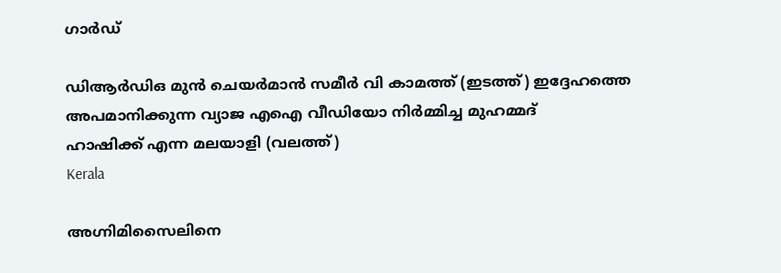ഗാർഡ്

ഡിആര്‍ഡിഒ മുന്‍ ചെയര്‍മാന്‍ സമീര്‍ വി കാമത്ത് (ഇടത്ത്) ഇദ്ദേഹത്തെ അപമാനിക്കുന്ന വ്യാജ എഐ വീഡിയോ നിര്‍മ്മിച്ച മുഹമ്മദ്
ഹാഷിക്ക് എന്ന മലയാളി (വലത്ത്)
Kerala

അഗ്നിമിസൈലിനെ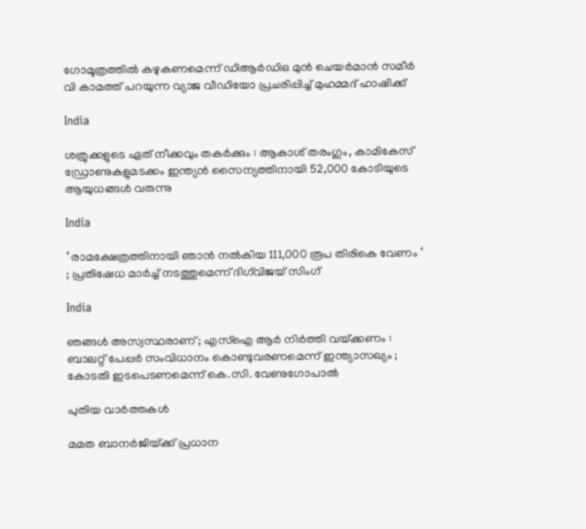ഗോമൂത്രത്തില്‍ കഴുകണമെന്ന് ഡിആര്‍ഡിഒ മുന്‍ ചെയര്‍മാന്‍ സമീര്‍ വി കാമത്ത് പറയുന്ന വ്യാജ വീഡിയോ പ്രചരിപ്പിച്ച് മുഹമ്മദ് ഹാഷിക്ക്

India

ശത്രുക്കളുടെ ഏത് നീക്കവും തകർക്കും : ആകാശ് തരംഗും, കാമികേസ് ഡ്രോണുകളുമടക്കം ഇന്ത്യൻ സൈന്യത്തിനായി 52,000 കോടിയുടെ ആയുധങ്ങൾ വരുന്നു

India

‘ രാമക്ഷേത്രത്തിനായി ഞാൻ നൽകിയ 111,000 രൂപ തിരികെ വേണം ‘ ; പ്രതിഷേധ മാർച്ച് നടത്തുമെന്ന് ദിഗ്‌വിജയ് സിംഗ്

India

ഞങ്ങൾ അസ്വസ്ഥരാണ് ; എസ്ഐ ആർ നിർത്തി വയ്‌ക്കണം : ബാലറ്റ് പേപ്പർ സംവിധാനം കൊണ്ടുവരണമെന്ന് ഇന്ത്യാസഖ്യം ; കോടതി ഇടപെടണമെന്ന് കെ.സി. വേണുഗോപാൽ

പുതിയ വാര്‍ത്തകള്‍

മമത ബാനര്‍ജിയ്‌ക്ക് പ്രധാന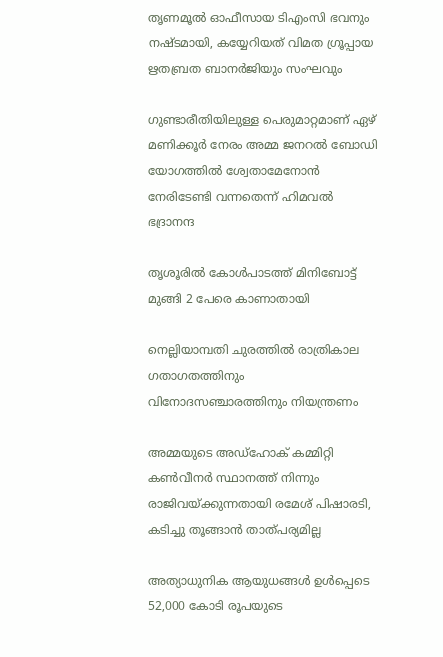തൃണമൂല്‍ ഓഫീസായ ടിഎംസി ഭവനും നഷ്ടമായി, കയ്യേറിയത് വിമത ഗ്രൂപ്പായ ഋതബ്രത ബാനര്‍ജിയും സംഘവും

ഗുണ്ടാരീതിയിലുള്ള പെരുമാറ്റമാണ് ഏഴ് മണിക്കൂര്‍ നേരം അമ്മ ജനറല്‍ ബോഡി യോഗത്തില്‍ ശ്വേതാമേനോന്‍ നേരിടേണ്ടി വന്നതെന്ന് ഹിമവല്‍ ഭദ്രാനന്ദ

തൃശൂരില്‍ കോള്‍പാടത്ത് മിനിബോട്ട് മുങ്ങി 2 പേരെ കാണാതായി

നെല്ലിയാമ്പതി ചുരത്തില്‍ രാത്രികാല ഗതാഗതത്തിനും വിനോദസഞ്ചാരത്തിനും നിയന്ത്രണം

അമ്മയുടെ അഡ്‌ഹോക് കമ്മിറ്റി കണ്‍വീനര്‍ സ്ഥാനത്ത് നിന്നും രാജിവയ്‌ക്കുന്നതായി രമേശ് പിഷാരടി, കടിച്ചു തൂങ്ങാന്‍ താത്പര്യമില്ല

അത്യാധുനിക ആയുധങ്ങൾ ഉൾപ്പെടെ 52,000 കോടി രൂപയുടെ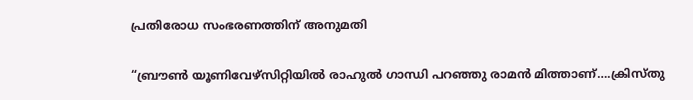പ്രതിരോധ സംഭരണത്തിന് അനുമതി

“ബ്രൗണ്‍ യൂണിവേഴ്സിറ്റിയില്‍ രാഹുല്‍ ഗാന്ധി പറഞ്ഞു രാമന്‍ മിത്താണ്….ക്രിസ്തു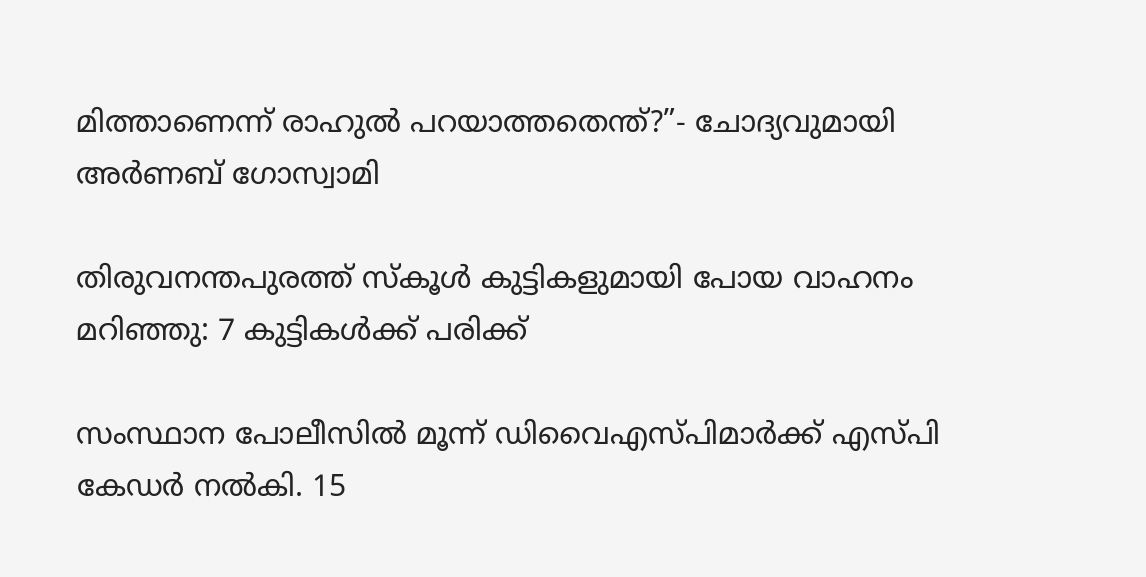മിത്താണെന്ന് രാഹുല്‍ പറയാത്തതെന്ത്?”- ചോദ്യവുമായി അര്‍ണബ് ഗോസ്വാമി

തിരുവനന്തപുരത്ത് സ്‌കൂള്‍ കുട്ടികളുമായി പോയ വാഹനം മറിഞ്ഞു: 7 കുട്ടികള്‍ക്ക് പരിക്ക്

സംസ്ഥാന പോലീസില്‍ മൂന്ന് ഡിവൈഎസ്പിമാര്‍ക്ക് എസ്പി കേഡര്‍ നല്‍കി. 15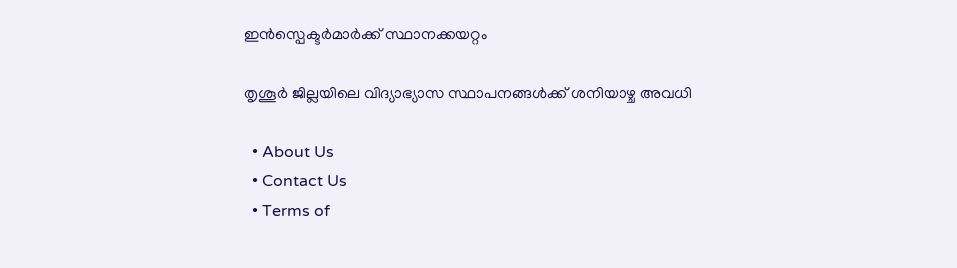ഇന്‍സ്പെക്ടര്‍മാര്‍ക്ക് സ്ഥാനക്കയറ്റം

തൃശൂര്‍ ജില്ലയിലെ വിദ്യാഭ്യാസ സ്ഥാപനങ്ങള്‍ക്ക് ശനിയാഴ്ച അവധി

  • About Us
  • Contact Us
  • Terms of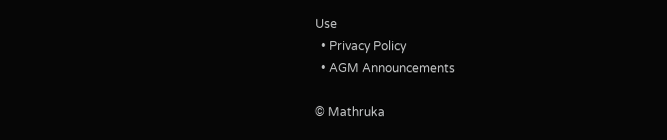Use
  • Privacy Policy
  • AGM Announcements

© Mathruka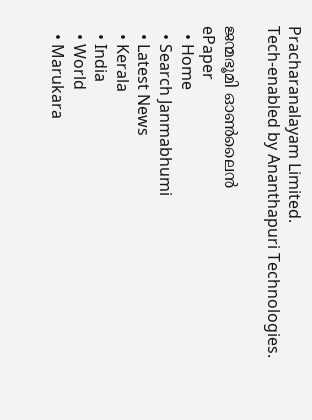Pracharanalayam Limited.
Tech-enabled by Ananthapuri Technologies.

ജന്മഭൂമി ഓണ്‍ലൈന്‍
ePaper
  • Home
  • Search Janmabhumi
  • Latest News
  • Kerala
  • India
  • World
  • Marukara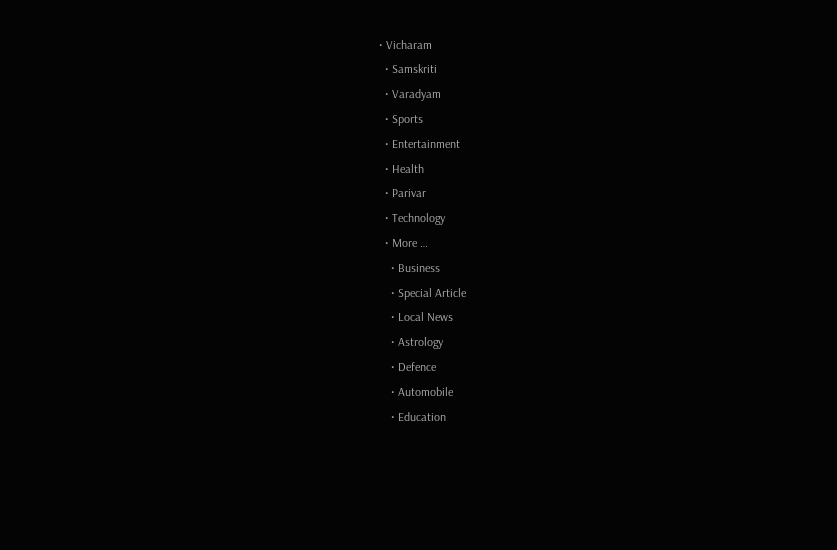• Vicharam
  • Samskriti
  • Varadyam
  • Sports
  • Entertainment
  • Health
  • Parivar
  • Technology
  • More …
    • Business
    • Special Article
    • Local News
    • Astrology
    • Defence
    • Automobile
    • Education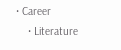• Career
    • Literature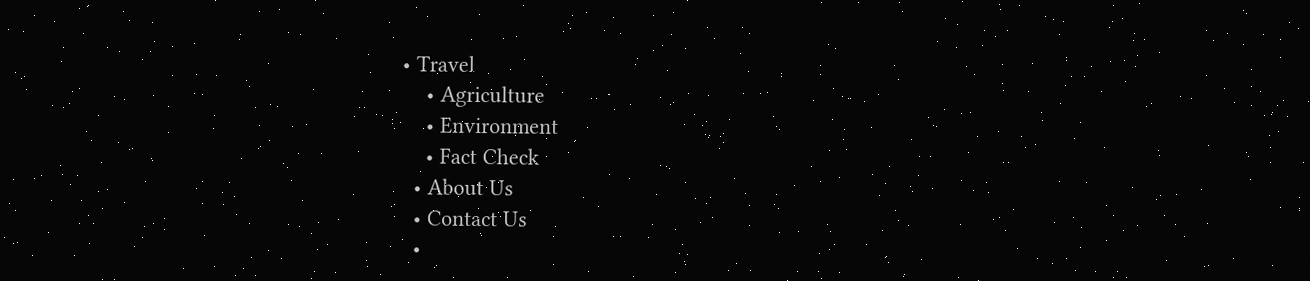• Travel
    • Agriculture
    • Environment
    • Fact Check
  • About Us
  • Contact Us
  •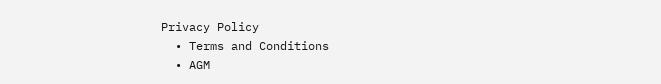Privacy Policy
  • Terms and Conditions
  • AGM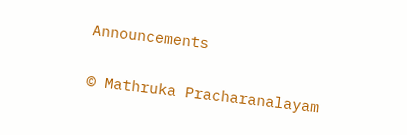Announcements

© Mathruka Pracharanalayam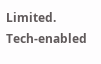Limited.
Tech-enabled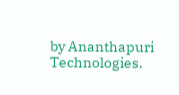by Ananthapuri Technologies.